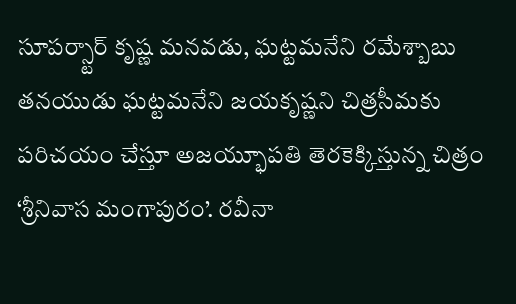సూపర్స్టార్ కృష్ణ మనవడు, ఘట్టమనేని రమేశ్బాబు తనయుడు ఘట్టమనేని జయకృష్ణని చిత్రసీమకు పరిచయం చేస్తూ అజయ్భూపతి తెరకెక్కిస్తున్న చిత్రం ‘శ్రీనివాస మంగాపురం’. రవీనా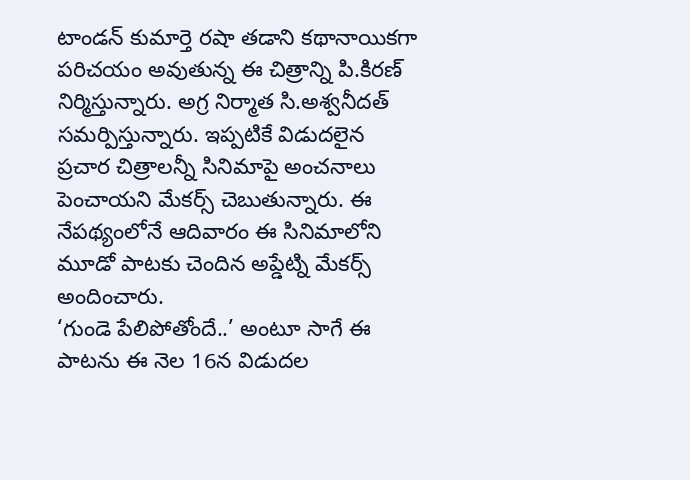టాండన్ కుమార్తె రషా తడాని కథానాయికగా పరిచయం అవుతున్న ఈ చిత్రాన్ని పి.కిరణ్ నిర్మిస్తున్నారు. అగ్ర నిర్మాత సి.అశ్వనీదత్ సమర్పిస్తున్నారు. ఇప్పటికే విడుదలైన ప్రచార చిత్రాలన్నీ సినిమాపై అంచనాలు పెంచాయని మేకర్స్ చెబుతున్నారు. ఈ నేపథ్యంలోనే ఆదివారం ఈ సినిమాలోని మూడో పాటకు చెందిన అప్డేట్ని మేకర్స్ అందించారు.
‘గుండె పేలిపోతోందే..’ అంటూ సాగే ఈ పాటను ఈ నెల 16న విడుదల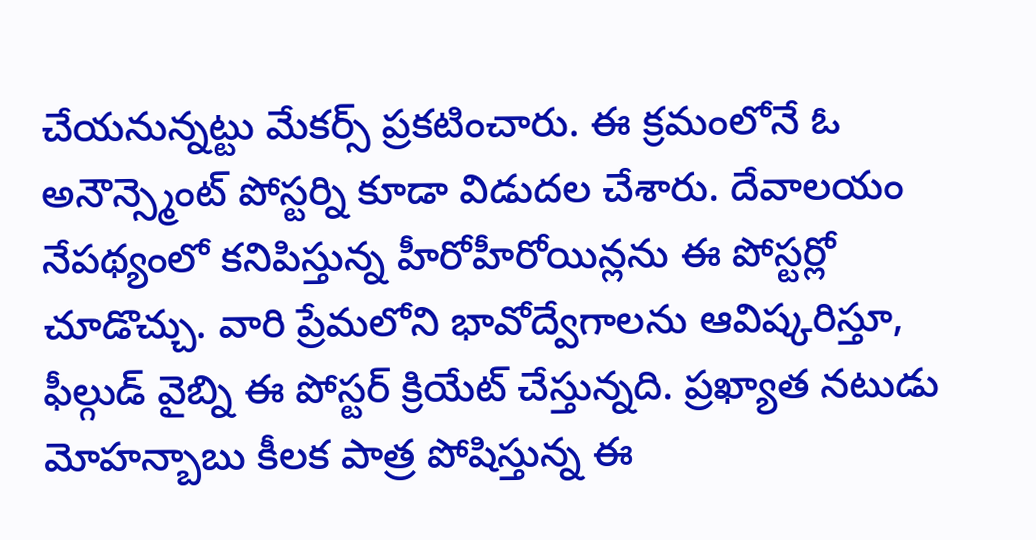చేయనున్నట్టు మేకర్స్ ప్రకటించారు. ఈ క్రమంలోనే ఓ అనౌన్స్మెంట్ పోస్టర్ని కూడా విడుదల చేశారు. దేవాలయం నేపథ్యంలో కనిపిస్తున్న హీరోహీరోయిన్లను ఈ పోస్టర్లో చూడొచ్చు. వారి ప్రేమలోని భావోద్వేగాలను ఆవిష్కరిస్తూ, ఫీల్గుడ్ వైబ్ని ఈ పోస్టర్ క్రియేట్ చేస్తున్నది. ప్రఖ్యాత నటుడు మోహన్బాబు కీలక పాత్ర పోషిస్తున్న ఈ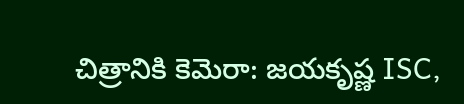చిత్రానికి కెమెరా: జయకృష్ణ ISC,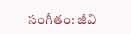సంగీతం: జీవి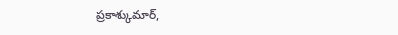ప్రకాశ్కుమార్,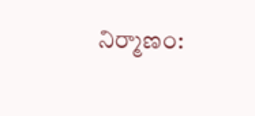నిర్మాణం: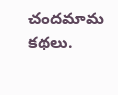చందమామ కథలు.